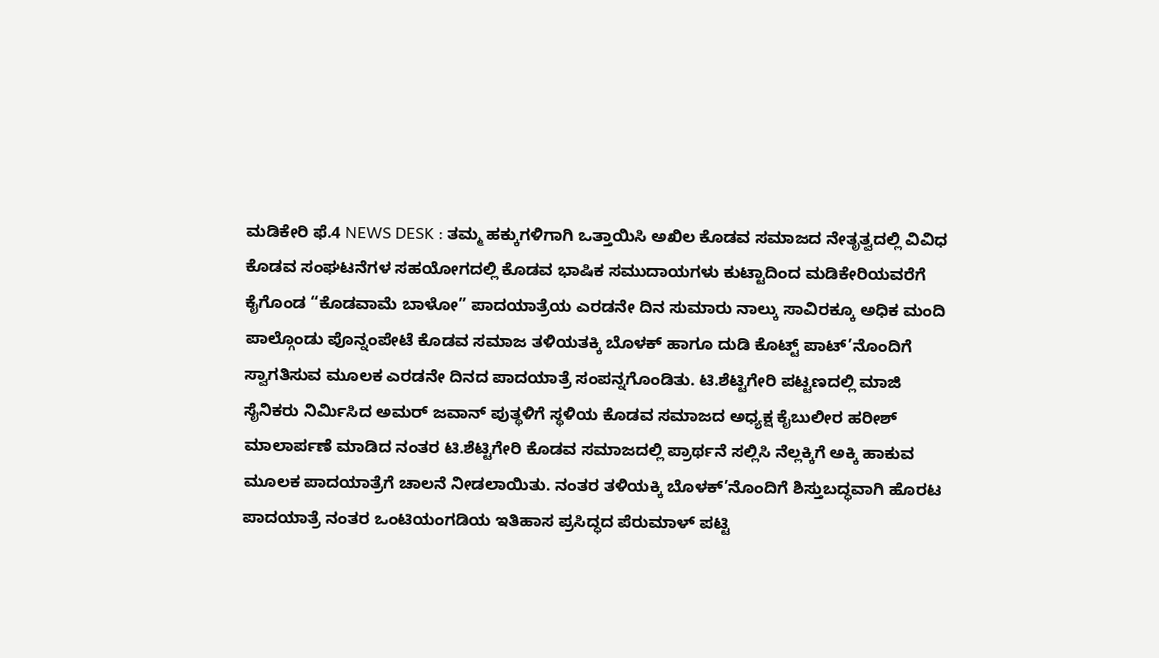ಮಡಿಕೇರಿ ಫೆ.4 NEWS DESK : ತಮ್ಮ ಹಕ್ಕುಗಳಿಗಾಗಿ ಒತ್ತಾಯಿಸಿ ಅಖಿಲ ಕೊಡವ ಸಮಾಜದ ನೇತೃತ್ವದಲ್ಲಿ ವಿವಿಧ ಕೊಡವ ಸಂಘಟನೆಗಳ ಸಹಯೋಗದಲ್ಲಿ ಕೊಡವ ಭಾಷಿಕ ಸಮುದಾಯಗಳು ಕುಟ್ಟಾದಿಂದ ಮಡಿಕೇರಿಯವರೆಗೆ ಕೈಗೊಂಡ “ಕೊಡವಾಮೆ ಬಾಳೋ” ಪಾದಯಾತ್ರೆಯ ಎರಡನೇ ದಿನ ಸುಮಾರು ನಾಲ್ಕು ಸಾವಿರಕ್ಕೂ ಅಧಿಕ ಮಂದಿ ಪಾಲ್ಗೊಂಡು ಪೊನ್ನಂಪೇಟೆ ಕೊಡವ ಸಮಾಜ ತಳಿಯತಕ್ಕಿ ಬೊಳಕ್ ಹಾಗೂ ದುಡಿ ಕೊಟ್ಟ್ ಪಾಟ್’ನೊಂದಿಗೆ ಸ್ವಾಗತಿಸುವ ಮೂಲಕ ಎರಡನೇ ದಿನದ ಪಾದಯಾತ್ರೆ ಸಂಪನ್ನಗೊಂಡಿತು. ಟಿ.ಶೆಟ್ಟಿಗೇರಿ ಪಟ್ಟಣದಲ್ಲಿ ಮಾಜಿ ಸೈನಿಕರು ನಿರ್ಮಿಸಿದ ಅಮರ್ ಜವಾನ್ ಪುತ್ಥಳಿಗೆ ಸ್ಥಳಿಯ ಕೊಡವ ಸಮಾಜದ ಅಧ್ಯಕ್ಷ ಕೈಬುಲೀರ ಹರೀಶ್ ಮಾಲಾರ್ಪಣೆ ಮಾಡಿದ ನಂತರ ಟಿ.ಶೆಟ್ಟಿಗೇರಿ ಕೊಡವ ಸಮಾಜದಲ್ಲಿ ಪ್ರಾರ್ಥನೆ ಸಲ್ಲಿಸಿ ನೆಲ್ಲಕ್ಕಿಗೆ ಅಕ್ಕಿ ಹಾಕುವ ಮೂಲಕ ಪಾದಯಾತ್ರೆಗೆ ಚಾಲನೆ ನೀಡಲಾಯಿತು. ನಂತರ ತಳಿಯಕ್ಕಿ ಬೊಳಕ್’ನೊಂದಿಗೆ ಶಿಸ್ತುಬದ್ಧವಾಗಿ ಹೊರಟ ಪಾದಯಾತ್ರೆ ನಂತರ ಒಂಟಿಯಂಗಡಿಯ ಇತಿಹಾಸ ಪ್ರಸಿದ್ಧದ ಪೆರುಮಾಳ್ ಪಟ್ಟಿ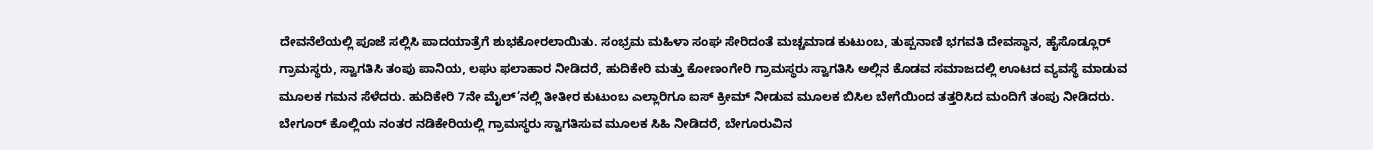ದೇವನೆಲೆಯಲ್ಲಿ ಪೂಜೆ ಸಲ್ಲಿಸಿ ಪಾದಯಾತ್ರೆಗೆ ಶುಭಕೋರಲಾಯಿತು. ಸಂಭ್ರಮ ಮಹಿಳಾ ಸಂಘ ಸೇರಿದಂತೆ ಮಚ್ಚಮಾಡ ಕುಟುಂಬ, ತುಪ್ಪನಾಣಿ ಭಗವತಿ ದೇವಸ್ಥಾನ, ಹೈಸೊಡ್ಲೂರ್ ಗ್ರಾಮಸ್ಥರು, ಸ್ವಾಗತಿಸಿ ತಂಪು ಪಾನಿಯ, ಲಘು ಫಲಾಹಾರ ನೀಡಿದರೆ, ಹುದಿಕೇರಿ ಮತ್ತು ಕೋಣಂಗೇರಿ ಗ್ರಾಮಸ್ಥರು ಸ್ವಾಗತಿಸಿ ಅಲ್ಲಿನ ಕೊಡವ ಸಮಾಜದಲ್ಲಿ ಊಟದ ವ್ಯವಸ್ಥೆ ಮಾಡುವ ಮೂಲಕ ಗಮನ ಸೆಳೆದರು. ಹುದಿಕೇರಿ 7ನೇ ಮೈಲ್’ನಲ್ಲಿ ತೀತೀರ ಕುಟುಂಬ ಎಲ್ಲಾರಿಗೂ ಐಸ್ ಕ್ರೀಮ್ ನೀಡುವ ಮೂಲಕ ಬಿಸಿಲ ಬೇಗೆಯಿಂದ ತತ್ತರಿಸಿದ ಮಂದಿಗೆ ತಂಪು ನೀಡಿದರು. ಬೇಗೂರ್ ಕೊಲ್ಲಿಯ ನಂತರ ನಡಿಕೇರಿಯಲ್ಲಿ ಗ್ರಾಮಸ್ಥರು ಸ್ವಾಗತಿಸುವ ಮೂಲಕ ಸಿಹಿ ನೀಡಿದರೆ, ಬೇಗೂರುವಿನ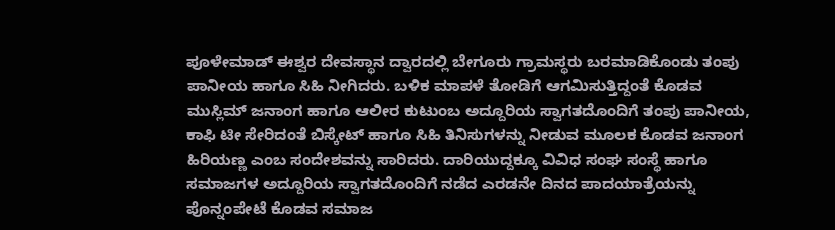ಪೂಳೇಮಾಡ್ ಈಶ್ವರ ದೇವಸ್ಥಾನ ದ್ವಾರದಲ್ಲಿ ಬೇಗೂರು ಗ್ರಾಮಸ್ಥರು ಬರಮಾಡಿಕೊಂಡು ತಂಪು ಪಾನೀಯ ಹಾಗೂ ಸಿಹಿ ನೀಗಿದರು. ಬಳಿಕ ಮಾಪಳೆ ತೋಡಿಗೆ ಆಗಮಿಸುತ್ತಿದ್ದಂತೆ ಕೊಡವ ಮುಸ್ಲಿಮ್ ಜನಾಂಗ ಹಾಗೂ ಆಲೀರ ಕುಟುಂಬ ಅದ್ದೂರಿಯ ಸ್ವಾಗತದೊಂದಿಗೆ ತಂಪು ಪಾನೀಯ, ಕಾಫಿ ಟೀ ಸೇರಿದಂತೆ ಬಿಸ್ಕೇಟ್ ಹಾಗೂ ಸಿಹಿ ತಿನಿಸುಗಳನ್ನು ನೀಡುವ ಮೂಲಕ ಕೊಡವ ಜನಾಂಗ ಹಿರಿಯಣ್ಣ ಎಂಬ ಸಂದೇಶವನ್ನು ಸಾರಿದರು. ದಾರಿಯುದ್ದಕ್ಕೂ ವಿವಿಧ ಸಂಘ ಸಂಸ್ಥೆ ಹಾಗೂ ಸಮಾಜಗಳ ಅದ್ದೂರಿಯ ಸ್ವಾಗತದೊಂದಿಗೆ ನಡೆದ ಎರಡನೇ ದಿನದ ಪಾದಯಾತ್ರೆಯನ್ನು ಪೊನ್ನಂಪೇಟೆ ಕೊಡವ ಸಮಾಜ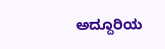ಅದ್ದೂರಿಯ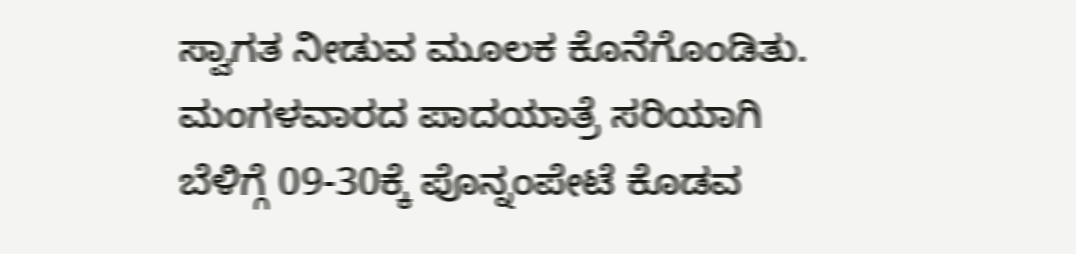ಸ್ವಾಗತ ನೀಡುವ ಮೂಲಕ ಕೊನೆಗೊಂಡಿತು. ಮಂಗಳವಾರದ ಪಾದಯಾತ್ರೆ ಸರಿಯಾಗಿ ಬೆಳಿಗ್ಗೆ 09-30ಕ್ಕೆ ಪೊನ್ನಂಪೇಟೆ ಕೊಡವ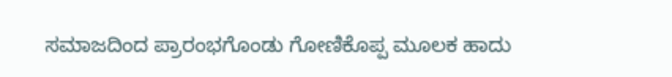ಸಮಾಜದಿಂದ ಪ್ರಾರಂಭಗೊಂಡು ಗೋಣಿಕೊಪ್ಪ ಮೂಲಕ ಹಾದು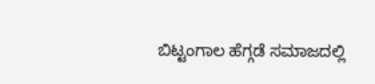ಬಿಟ್ಟಂಗಾಲ ಹೆಗ್ಗಡೆ ಸಮಾಜದಲ್ಲಿ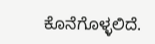ಕೊನೆಗೊಳ್ಳಲಿದೆ.